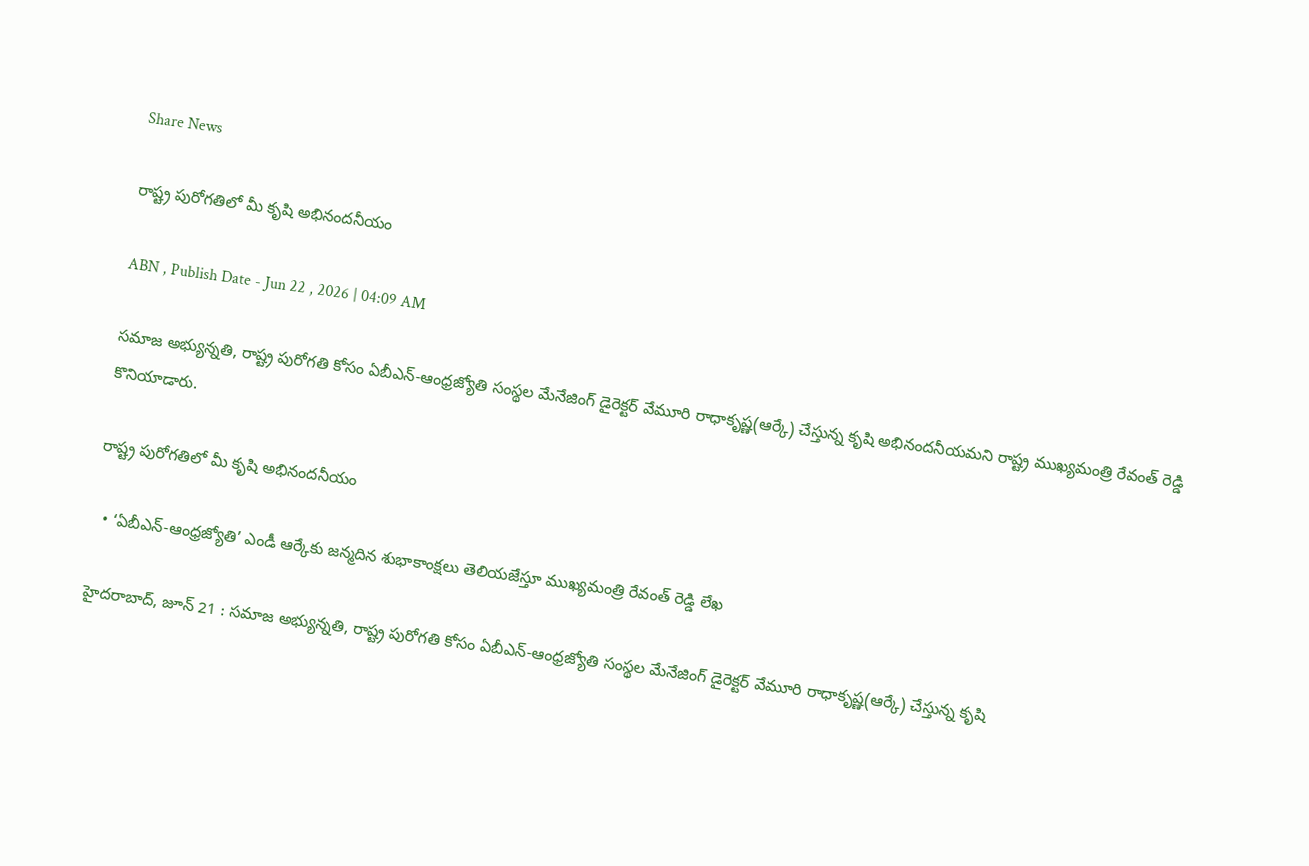Share News

రాష్ట్ర పురోగతిలో మీ కృషి అభినందనీయం

ABN , Publish Date - Jun 22 , 2026 | 04:09 AM

సమాజ అభ్యున్నతి, రాష్ట్ర పురోగతి కోసం ఏబీఎన్‌-ఆంధ్రజ్యోతి సంస్థల మేనేజింగ్‌ డైరెక్టర్‌ వేమూరి రాధాకృష్ణ(ఆర్కే) చేస్తున్న కృషి అభినందనీయమని రాష్ట్ర ముఖ్యమంత్రి రేవంత్‌ రెడ్డి కొనియాడారు.

రాష్ట్ర పురోగతిలో మీ కృషి అభినందనీయం

  • ‘ఏబీఎన్‌-ఆంధ్రజ్యోతి’ ఎండీ ఆర్కేకు జన్మదిన శుభాకాంక్షలు తెలియజేస్తూ ముఖ్యమంత్రి రేవంత్‌ రెడ్డి లేఖ

హైదరాబాద్‌, జూన్‌ 21 : సమాజ అభ్యున్నతి, రాష్ట్ర పురోగతి కోసం ఏబీఎన్‌-ఆంధ్రజ్యోతి సంస్థల మేనేజింగ్‌ డైరెక్టర్‌ వేమూరి రాధాకృష్ణ(ఆర్కే) చేస్తున్న కృషి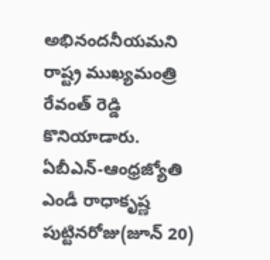అభినందనీయమని రాష్ట్ర ముఖ్యమంత్రి రేవంత్‌ రెడ్డి కొనియాడారు. ఏబీఎన్‌-ఆంధ్రజ్యోతి ఎండీ రాధాకృష్ణ పుట్టినరోజు(జూన్‌ 20)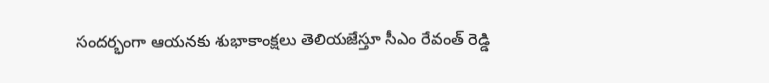సందర్భంగా ఆయనకు శుభాకాంక్షలు తెలియజేస్తూ సీఎం రేవంత్‌ రెడ్డి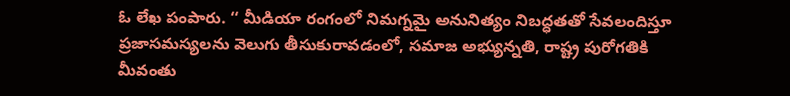ఓ లేఖ పంపారు. ‘‘ మీడియా రంగంలో నిమగ్నమై అనునిత్యం నిబద్ధతతో సేవలందిస్తూ ప్రజాసమస్యలను వెలుగు తీసుకురావడంలో, సమాజ అభ్యున్నతి, రాష్ట్ర పురోగతికి మీవంతు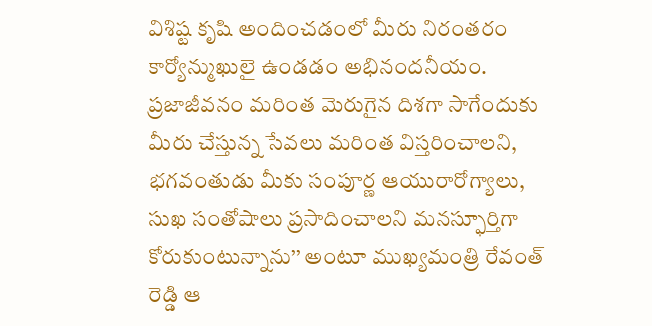విశిష్ట కృషి అందించడంలో మీరు నిరంతరం కార్యోన్ముఖులై ఉండడం అభినందనీయం. ప్రజాజీవనం మరింత మెరుగైన దిశగా సాగేందుకు మీరు చేస్తున్న సేవలు మరింత విస్తరించాలని, భగవంతుడు మీకు సంపూర్ణ ఆయురారోగ్యాలు, సుఖ సంతోషాలు ప్రసాదించాలని మనస్ఫూర్తిగా కోరుకుంటున్నాను’’ అంటూ ముఖ్యమంత్రి రేవంత్‌ రెడ్డి ఆ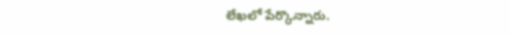లేఖలో పేర్కొన్నారు.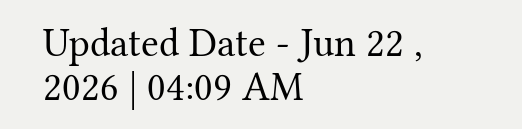Updated Date - Jun 22 , 2026 | 04:09 AM